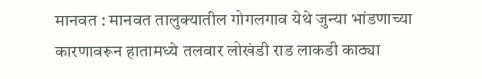मानवत : मानवत तालुक्यातील गोगलगाव येथे जुन्या भांडणाच्या कारणावरून हातामध्ये तलवार लोखंडी राड लाकडी काठ्या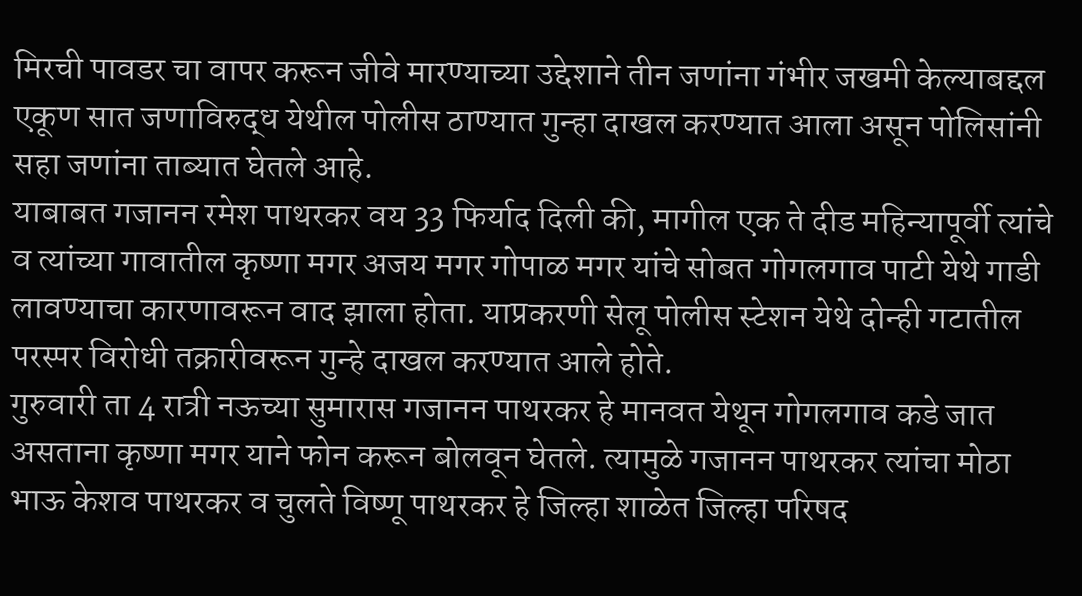मिरची पावडर चा वापर करून जीवे मारण्याच्या उद्देशाने तीन जणांना गंभीर जखमी केल्याबद्दल एकूण सात जणाविरुद्ध येथील पोलीस ठाण्यात गुन्हा दाखल करण्यात आला असून पोलिसांनी सहा जणांना ताब्यात घेतले आहे.
याबाबत गजानन रमेश पाथरकर वय 33 फिर्याद दिली की, मागील एक ते दीड महिन्यापूर्वी त्यांचे व त्यांच्या गावातील कृष्णा मगर अजय मगर गोपाळ मगर यांचे सोबत गोगलगाव पाटी येथे गाडी लावण्याचा कारणावरून वाद झाला होता. याप्रकरणी सेलू पोलीस स्टेशन येथे दोन्ही गटातील परस्पर विरोधी तक्रारीवरून गुन्हे दाखल करण्यात आले होते.
गुरुवारी ता 4 रात्री नऊच्या सुमारास गजानन पाथरकर हे मानवत येथून गोगलगाव कडे जात असताना कृष्णा मगर याने फोन करून बोलवून घेतले. त्यामुळे गजानन पाथरकर त्यांचा मोठा भाऊ केशव पाथरकर व चुलते विष्णू पाथरकर हे जिल्हा शाळेत जिल्हा परिषद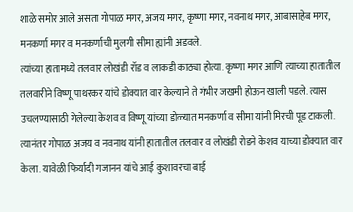शाळे समोर आले असता गोपाळ मगर, अजय मगर, कृष्णा मगर, नवनाथ मगर, आबासाहेब मगर, मनकर्णा मगर व मनकर्णाची मुलगी सीमा ह्यांनी अडवले.
त्यांच्या हातामध्ये तलवार लोखंडी रॉड व लाकडी काठ्या होत्या. कृष्णा मगर आणि त्याच्या हातातील तलवारीने विष्णू पाथरकर यांचे डोक्यात वार केल्याने ते गंभीर जखमी होऊन खाली पडले. त्यास उचलण्यासाठी गेलेल्या केशव व विष्णू यांच्या डोळ्यात मनकर्णा व सीमा यांनी मिरची पूड टाकली. त्यानंतर गोपाळ अजय व नवनाथ यांनी हातातील तलवार व लोखंडी रोडने केशव याच्या डोक्यात वार केला. यावेळी फिर्यादी गजानन यांचे आई कुशावरचा बाई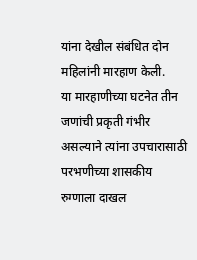यांना देखील संबंधित दोन महिलांनी मारहाण केली.
या मारहाणीच्या घटनेत तीन जणांची प्रकृती गंभीर असल्याने त्यांना उपचारासाठी परभणीच्या शासकीय रुग्णाला दाखल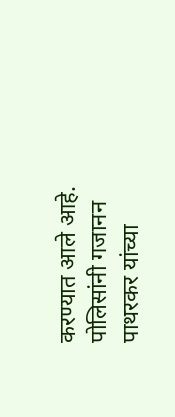करण्यात आले आहे. पोलिसांनी गजानन पाथरकर यांच्या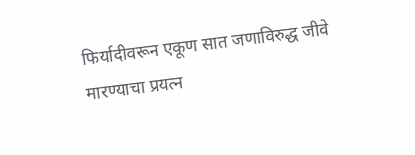फिर्यादीवरून एकूण सात जणाविरुद्ध जीवे मारण्याचा प्रयत्न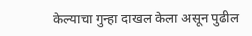केल्याचा गुन्हा दाखल केला असून पुढील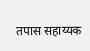तपास सहाय्यक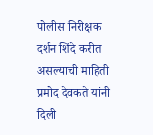पोलीस निरीक्षक दर्शन शिंदे करीत असल्याची माहिती प्रमोद देवकते यांनी दिली